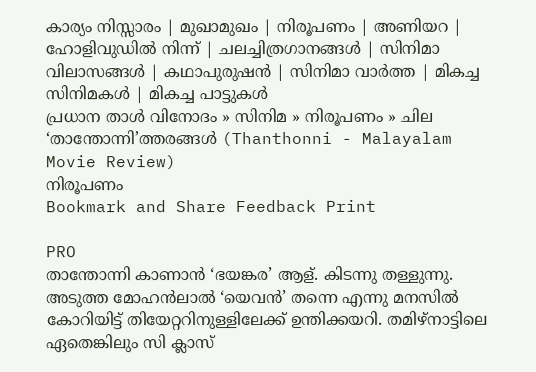കാര്യം നിസ്സാരം | മുഖാമുഖം | നിരൂപണം | അണിയറ | ഹോളിവുഡില്‍ നിന്ന്‌ | ചലച്ചിത്രഗാനങ്ങള്‍ | സിനിമാ വിലാസങ്ങള്‍ | കഥാപുരുഷന്‍ | സിനിമാ വാര്‍ത്ത | മികച്ച സിനിമകള്‍ | മികച്ച പാട്ടുകള്‍
പ്രധാന താള്‍ വിനോദം » സിനിമ » നിരൂപണം » ചില ‘താന്തോന്നി’ത്തരങ്ങള്‍ (Thanthonni - Malayalam Movie Review)
നിരൂപണം
Bookmark and Share Feedback Print

PRO
താന്തോന്നി കാണാന്‍ ‘ഭയങ്കര’ ആള്. കിടന്നു തള്ളുന്നു. അടുത്ത മോഹന്‍ലാല്‍ ‘യെവന്‍’ തന്നെ എന്നു മനസില്‍ കോറിയിട്ട് തിയേറ്ററിനുള്ളിലേക്ക് ഉന്തിക്കയറി. തമിഴ്നാട്ടിലെ ഏതെങ്കിലും സി ക്ലാസ്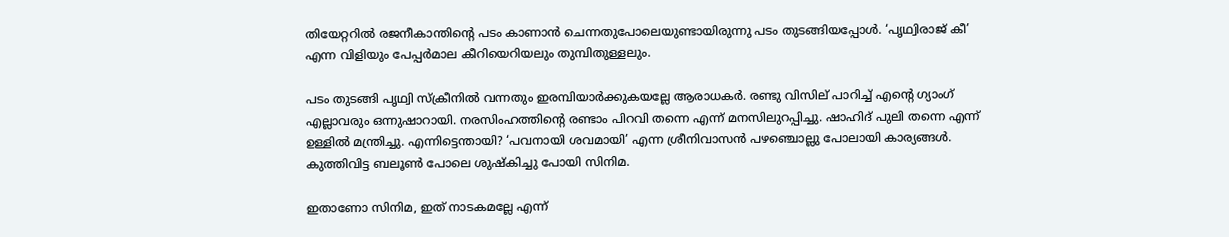തിയേറ്ററില്‍ രജനീകാന്തിന്‍റെ പടം കാണാന്‍ ചെന്നതുപോലെയുണ്ടായിരുന്നു പടം തുടങ്ങിയപ്പോള്‍. ‘പൃഥ്വിരാജ് കീ’ എന്ന വിളിയും പേപ്പര്‍മാല കീറിയെറിയലും തുമ്പിതുള്ളലും.

പടം തുടങ്ങി പൃഥ്വി സ്ക്രീനില്‍ വന്നതും ഇരമ്പിയാര്‍ക്കുകയല്ലേ ആരാധകര്‍. രണ്ടു വിസില് പാറിച്ച് എന്‍റെ ഗ്യാംഗ് എല്ലാവരും ഒന്നുഷാറായി. നരസിംഹത്തിന്‍റെ രണ്ടാം പിറവി തന്നെ എന്ന് മനസിലുറപ്പിച്ചു. ഷാഹിദ് പുലി തന്നെ എന്ന് ഉള്ളില്‍ മന്ത്രിച്ചു. എന്നിട്ടെന്തായി? ‘പവനായി ശവമായി’ എന്ന ശ്രീനിവാസന്‍ പഴഞ്ചൊല്ലു പോലായി കാര്യങ്ങള്‍. കുത്തിവിട്ട ബലൂണ്‍ പോലെ ശുഷ്കിച്ചു പോയി സിനിമ.

ഇതാണോ സിനിമ, ഇത് നാടകമല്ലേ എന്ന്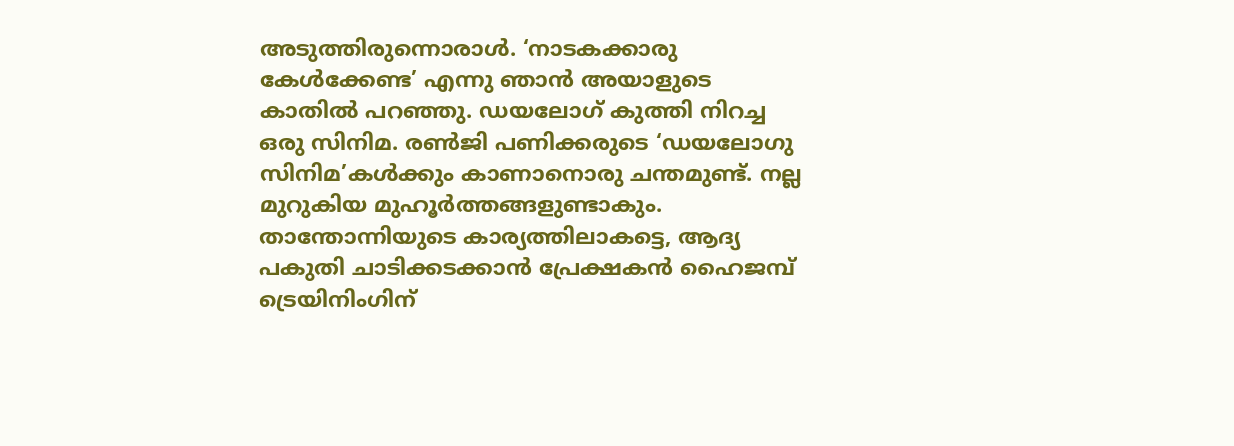അടുത്തിരുന്നൊരാള്‍. ‘നാടകക്കാരു കേള്‍ക്കേണ്ട’ എന്നു ഞാന്‍ അയാളുടെ കാതില്‍ പറഞ്ഞു. ഡയലോഗ് കുത്തി നിറച്ച ഒരു സിനിമ. രണ്‍ജി പണിക്കരുടെ ‘ഡയലോഗു സിനിമ’കള്‍ക്കും കാണാനൊരു ചന്തമുണ്ട്. നല്ല മുറുകിയ മുഹൂര്‍ത്തങ്ങളുണ്ടാകും. താന്തോന്നിയുടെ കാര്യത്തിലാകട്ടെ, ആദ്യ പകുതി ചാടിക്കടക്കാന്‍ പ്രേക്ഷകന്‍ ഹൈജമ്പ് ട്രെയിനിംഗിന്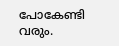പോകേണ്ടി വരും.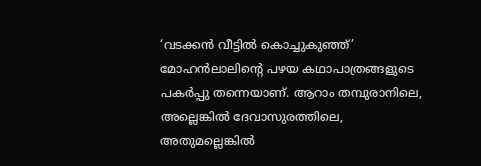‘വടക്കന്‍ വീട്ടില്‍ കൊച്ചുകുഞ്ഞ്’ മോഹന്‍ലാലിന്‍റെ പഴയ കഥാപാത്രങ്ങളുടെ പകര്‍പ്പു തന്നെയാണ്. ആറാം തമ്പുരാനിലെ, അല്ലെങ്കില്‍ ദേവാസുരത്തിലെ, അതുമല്ലെങ്കില്‍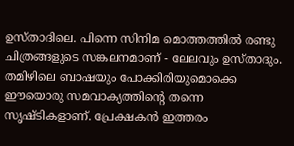ഉസ്താദിലെ. പിന്നെ സിനിമ മൊത്തത്തില്‍ രണ്ടു ചിത്രങ്ങളുടെ സങ്കലനമാണ് - ലേലവും ഉസ്താദും. തമിഴിലെ ബാഷയും പോക്കിരിയുമൊക്കെ ഈയൊരു സമവാക്യത്തിന്‍റെ തന്നെ സൃഷ്ടികളാണ്. പ്രേക്ഷകന്‍ ഇത്തരം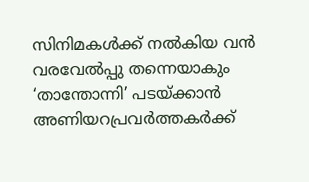സിനിമകള്‍ക്ക് നല്‍കിയ വന്‍ വരവേല്‍പ്പു തന്നെയാകും ‘താന്തോന്നി’ പടയ്ക്കാന്‍ അണിയറപ്രവര്‍ത്തകര്‍ക്ക്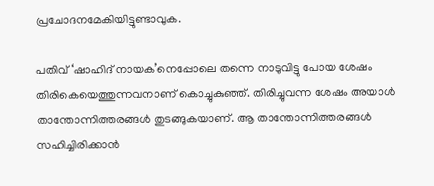പ്രചോദനമേകിയിട്ടുണ്ടാവുക.

പതിവ് ‘ഷാഹിദ് നായക’നെപ്പോലെ തന്നെ നാടുവിട്ടു പോയ ശേഷം തിരികെയെത്തുന്നവനാണ് കൊച്ചുകുഞ്ഞ്. തിരിച്ചുവന്ന ശേഷം അയാള്‍ താന്തോന്നിത്തരങ്ങള്‍ തുടങ്ങുകയാണ്. ആ താന്തോന്നിത്തരങ്ങള്‍ സഹിച്ചിരിക്കാന്‍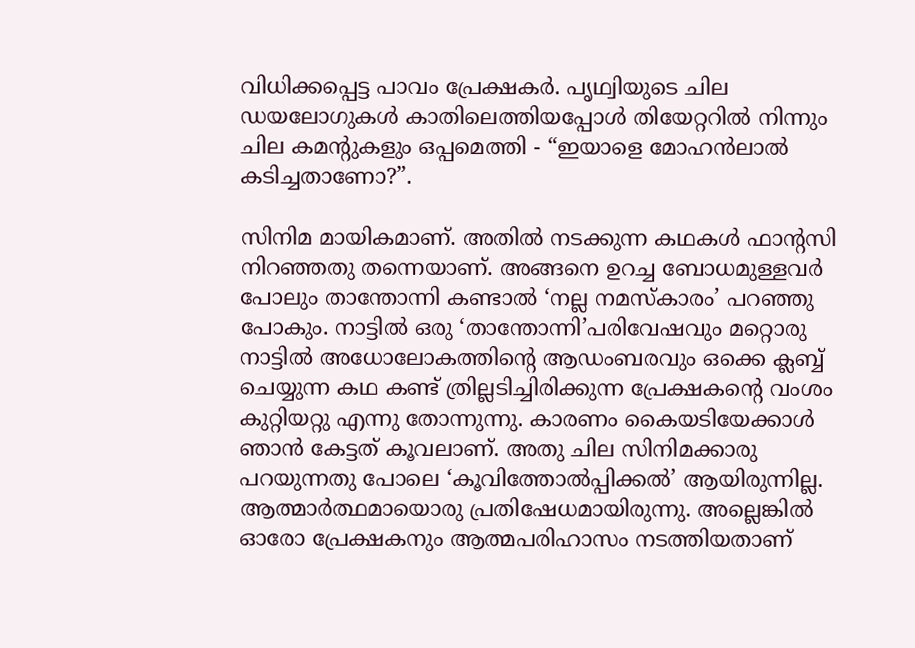വിധിക്കപ്പെട്ട പാവം പ്രേക്ഷകര്‍. പൃഥ്വിയുടെ ചില ഡയലോഗുകള്‍ കാതിലെത്തിയപ്പോള്‍ തിയേറ്ററില്‍ നിന്നും ചില കമന്‍റുകളും ഒപ്പമെത്തി - “ഇയാളെ മോഹന്‍ലാല്‍ കടിച്ചതാണോ?”.

സിനിമ മായികമാണ്. അതില്‍ നടക്കുന്ന കഥകള്‍ ഫാന്‍റസി നിറഞ്ഞതു തന്നെയാണ്. അങ്ങനെ ഉറച്ച ബോധമുള്ളവര്‍ പോലും താന്തോന്നി കണ്ടാല്‍ ‘നല്ല നമസ്കാരം’ പറഞ്ഞു പോകും. നാട്ടില്‍ ഒരു ‘താന്തോന്നി’പരിവേഷവും മറ്റൊരു നാട്ടില്‍ അധോലോകത്തിന്‍റെ ആഡംബരവും ഒക്കെ ക്ലബ്ബ് ചെയ്യുന്ന കഥ കണ്ട് ത്രില്ലടിച്ചിരിക്കുന്ന പ്രേക്ഷകന്‍റെ വംശം കുറ്റിയറ്റു എന്നു തോന്നുന്നു. കാരണം കൈയടിയേക്കാള്‍ ഞാന്‍ കേട്ടത് കൂവലാണ്. അതു ചില സിനിമക്കാരു പറയുന്നതു പോലെ ‘കൂവിത്തോല്‍പ്പിക്കല്‍’ ആയിരുന്നില്ല. ആത്മാര്‍ത്ഥമായൊരു പ്രതിഷേധമായിരുന്നു. അല്ലെങ്കില്‍ ഓരോ പ്രേക്ഷകനും ആത്മപരിഹാസം നടത്തിയതാണ്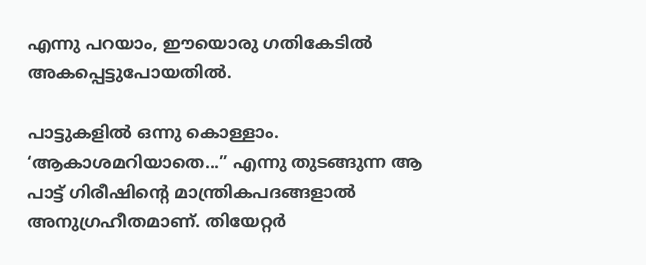എന്നു പറയാം, ഈയൊരു ഗതികേടില്‍ അകപ്പെട്ടുപോയതില്‍.

പാട്ടുകളില്‍ ഒന്നു കൊള്ളാം. ‘ആകാശമറിയാതെ...” എന്നു തുടങ്ങുന്ന ആ പാട്ട് ഗിരീഷിന്‍റെ മാന്ത്രികപദങ്ങളാല്‍ അനുഗ്രഹീതമാണ്. തിയേറ്റര്‍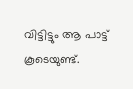വിട്ടിട്ടും ആ പാട്ട് കൂടെയുണ്ട്.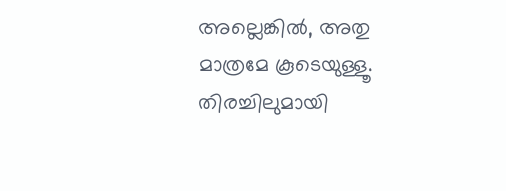അല്ലെങ്കില്‍, അതു മാത്രമേ കൂടെയുള്ളൂ.
തിരച്ചിലുമായി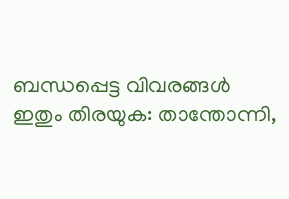ബന്ധപ്പെട്ട വിവരങ്ങള്‍
ഇതും തിരയുക: താന്തോന്നി,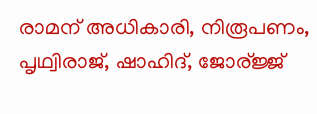രാമന് അധികാരി, നിരൂപണം, പൃഥ്വിരാജ്, ഷാഹിദ്, ജോര്ജ്ജ്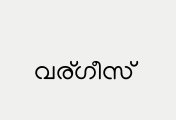വര്ഗീസ്